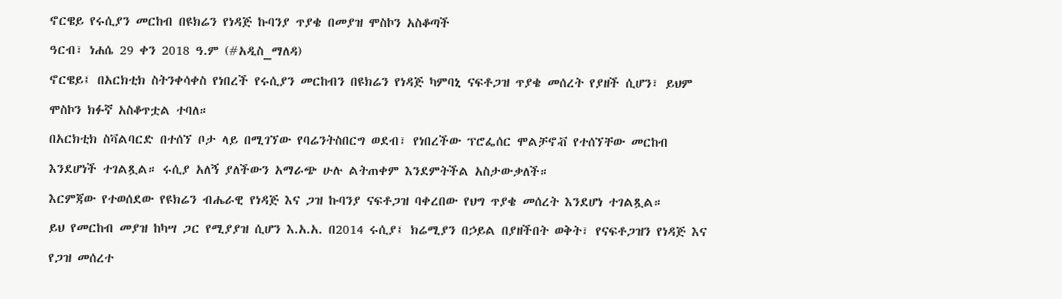ኖርዌይ የሩሲያን መርከብ በዩክሬን የነዳጅ ኩባንያ ጥያቄ በመያዝ ሞስኮን አስቆጣች
ዓርብ፣ ነሐሴ 29 ቀን 2018 ዓ.ም (#አዲስ_ማለዳ)
ኖርዌይ፤ በአርክቲክ ስትንቀሳቀስ የነበረች የሩሲያን መርከብን በዩክሬን የነዳጅ ካምባኒ ናፍቶጋዝ ጥያቄ መሰረት የያዘች ሲሆን፣ ይህም ሞስኮን ክፉኛ አስቆጥቷል ተባለ።
በአርክቲክ ስቫልባርድ በተሰኘ ቦታ ላይ በሚገኘው የባሬንትስበርግ ወደብ፣ የነበረችው ፕሮፌሰር ሞልቻኖቭ የተሰኘቸው መርከብ እንደሆነች ተገልጿል። ሩሲያ አለኝ ያለችውን አማራጭ ሁሉ ልትጠቀም እንደምትችል አስታውቃለች።
እርምጃው የተወሰደው የዩክሬን ብሔራዊ የነዳጅ እና ጋዝ ኩባንያ ናፍቶጋዝ ባቀረበው የህግ ጥያቄ መሰረት እንደሆነ ተገልጿል።
ይህ የመርከብ መያዝ ከካሣ ጋር የሚያያዝ ሲሆን እ.አ.አ. በ2014 ሩሲያ፤ ክሬሚያን በኃይል በያዘችበት ወቅት፣ የናፍቶጋዝን የነዳጅ እና የጋዝ መሰረተ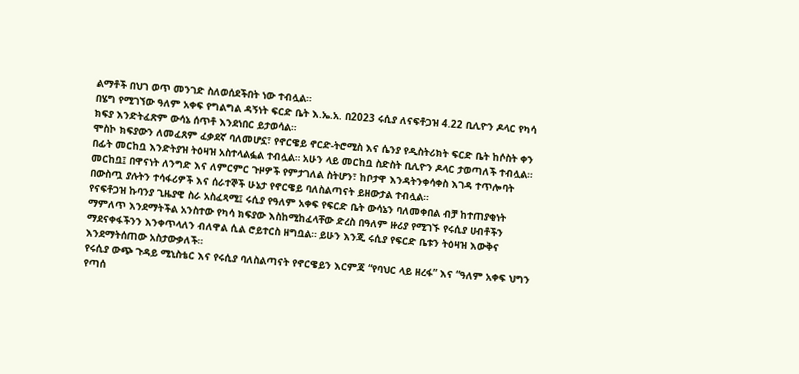ልማቶች በህገ ወጥ መንገድ ስለወሰደችበት ነው ተብሏል።
በሄግ የሚገኘው ዓለም አቀፍ የግልግል ዳኝነት ፍርድ ቤት እ.ኤ.አ. በ2023 ሩሲያ ለናፍቶጋዝ 4.22 ቢሊዮን ዶላር የካሳ ክፍያ እንድትፈጽም ውሳኔ ሰጥቶ እንደነበር ይታወሳል።
ሞስኮ ክፍያውን ለመፈጸም ፈቃደኛ ባለመሆኗ፣ የኖርዌይ ኖርድ-ትሮሚስ እና ሴንያ የዲስትሪክት ፍርድ ቤት ከሶስት ቀን በፊት መርከቧ እንድትያዝ ትዕዛዝ አስተላልፏል ተብሏል። አሁን ላይ መርከቧ ስድስት ቢሊዮን ዶላር ታወጣለች ተብሏል።
መርከቧ፤ በዋናነት ለንግድ እና ለምርምር ጉዞዎች የምታገለል ስትሆን፣ ከቦታዋ እንዳትንቀሳቀስ እገዳ ተጥሎባት በውስጧ ያሉትን ተሳፋሪዎች እና ሰራተኞች ሁኔታ የኖርዌይ ባለስልጣናት ይዘውታል ተብሏል።
የናፍቶጋዝ ኩባንያ ጊዜያዊ ስራ አስፈጻሚ፤ ሩሲያ የዓለም አቀፍ የፍርድ ቤት ውሳኔን ባለመቀበል ብቻ ከተጠያቂነት ማምለጥ እንደማትችል አንስተው የካሳ ክፍያው እስከሚከፈላቸው ድረስ በዓለም ዙሪያ የሚገኙ የሩሲያ ሀብቶችን ማደናቀፋችንን እንቀጥላለን ብለዋል ሲል ሮይተርስ ዘግቧል። ይሁን እንጂ ሩሲያ የፍርድ ቤቱን ትዕዛዝ እውቅና እንደማትሰጠው አስታውቃለች።
የሩሲያ ውጭ ጉዳይ ሚኒስቴር እና የሩሲያ ባለስልጣናት የኖርዌይን እርምጃ “የባህር ላይ ዘረፋ” እና “ዓለም አቀፍ ህግን የጣሰ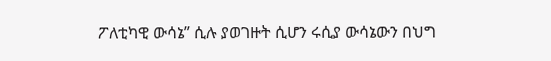ፖለቲካዊ ውሳኔ” ሲሉ ያወገዙት ሲሆን ሩሲያ ውሳኔውን በህግ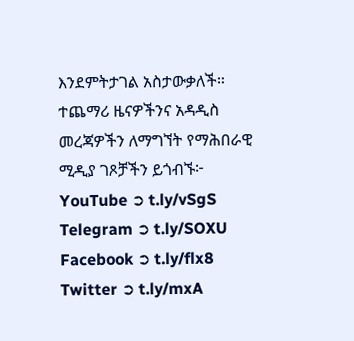እንደምትታገል አስታውቃለች።
ተጨማሪ ዜናዎችንና አዳዲስ መረጃዎችን ለማግኘት የማሕበራዊ ሚዲያ ገጾቻችን ይጎብኙ፦
YouTube ➲ t.ly/vSgS
Telegram ➲ t.ly/SOXU
Facebook ➲ t.ly/flx8
Twitter ➲ t.ly/mxA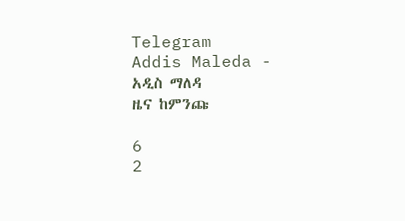Telegram
Addis Maleda - አዲስ ማለዳ
ዜና ከምንጩ

6
2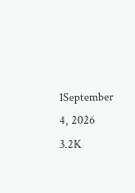1September 4, 2026 3.2K